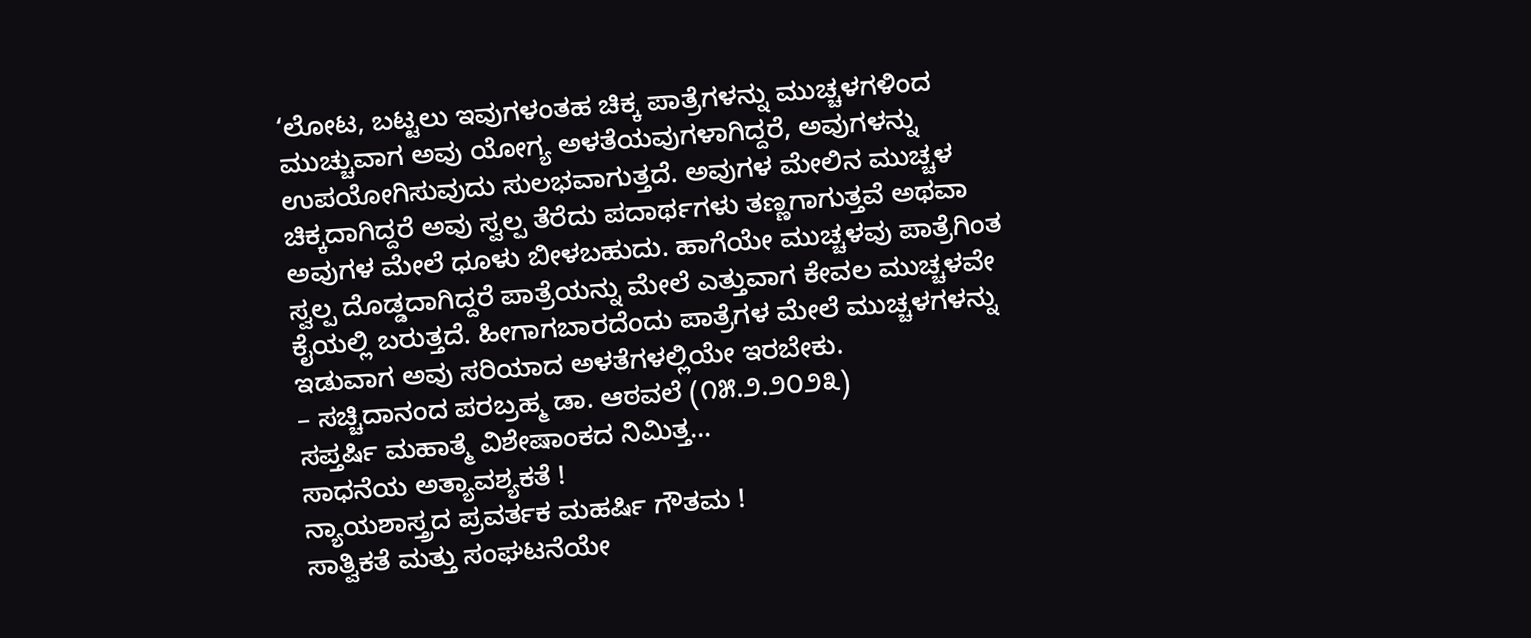‘ಲೋಟ, ಬಟ್ಟಲು ಇವುಗಳಂತಹ ಚಿಕ್ಕ ಪಾತ್ರೆಗಳನ್ನು ಮುಚ್ಚಳಗಳಿಂದ ಮುಚ್ಚುವಾಗ ಅವು ಯೋಗ್ಯ ಅಳತೆಯವುಗಳಾಗಿದ್ದರೆ, ಅವುಗಳನ್ನು ಉಪಯೋಗಿಸುವುದು ಸುಲಭವಾಗುತ್ತದೆ. ಅವುಗಳ ಮೇಲಿನ ಮುಚ್ಚಳ ಚಿಕ್ಕದಾಗಿದ್ದರೆ ಅವು ಸ್ವಲ್ಪ ತೆರೆದು ಪದಾರ್ಥಗಳು ತಣ್ಣಗಾಗುತ್ತವೆ ಅಥವಾ ಅವುಗಳ ಮೇಲೆ ಧೂಳು ಬೀಳಬಹುದು. ಹಾಗೆಯೇ ಮುಚ್ಚಳವು ಪಾತ್ರೆಗಿಂತ ಸ್ವಲ್ಪ ದೊಡ್ಡದಾಗಿದ್ದರೆ ಪಾತ್ರೆಯನ್ನು ಮೇಲೆ ಎತ್ತುವಾಗ ಕೇವಲ ಮುಚ್ಚಳವೇ ಕೈಯಲ್ಲಿ ಬರುತ್ತದೆ. ಹೀಗಾಗಬಾರದೆಂದು ಪಾತ್ರೆಗಳ ಮೇಲೆ ಮುಚ್ಚಳಗಳನ್ನು ಇಡುವಾಗ ಅವು ಸರಿಯಾದ ಅಳತೆಗಳಲ್ಲಿಯೇ ಇರಬೇಕು.
– ಸಚ್ಚಿದಾನಂದ ಪರಬ್ರಹ್ಮ ಡಾ. ಆಠವಲೆ (೧೫.೨.೨೦೨೩)
ಸಪ್ತರ್ಷಿ ಮಹಾತ್ಮೆ ವಿಶೇಷಾಂಕದ ನಿಮಿತ್ತ…
ಸಾಧನೆಯ ಅತ್ಯಾವಶ್ಯಕತೆ !
ನ್ಯಾಯಶಾಸ್ತ್ರದ ಪ್ರವರ್ತಕ ಮಹರ್ಷಿ ಗೌತಮ !
ಸಾತ್ವಿಕತೆ ಮತ್ತು ಸಂಘಟನೆಯೇ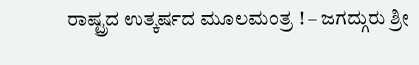ರಾಷ್ಟ್ರದ ಉತ್ಕರ್ಷದ ಮೂಲಮಂತ್ರ ! – ಜಗದ್ಗುರು ಶ್ರೀ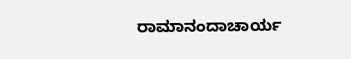ರಾಮಾನಂದಾಚಾರ್ಯ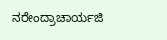ನರೇಂದ್ರಾಚಾರ್ಯಜಿ